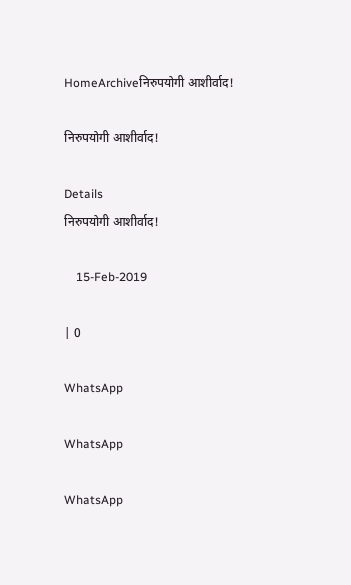HomeArchiveनिरुपयोगी आशीर्वाद!

निरुपयोगी आशीर्वाद!

Details
निरुपयोगी आशीर्वाद!

    15-Feb-2019

| 0

WhatsApp

WhatsApp

WhatsApp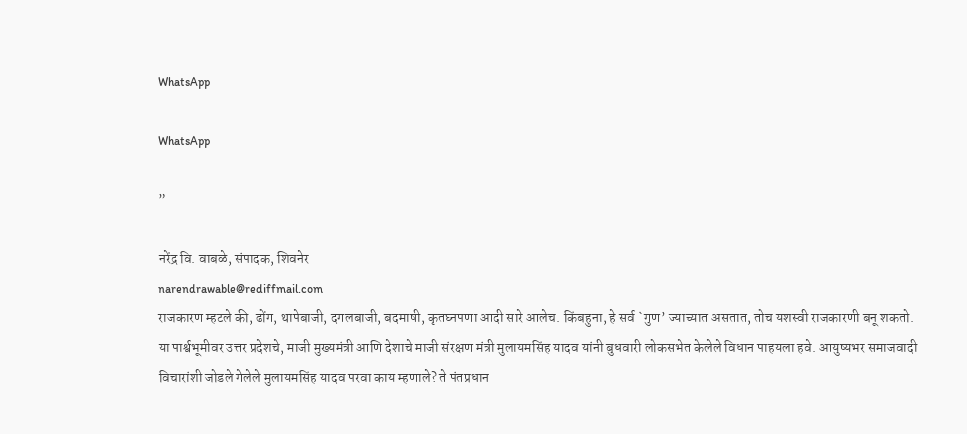WhatsApp

WhatsApp

”

नरेंद्र वि. वाबळे, संपादक, शिवनेर
narendrawable@rediffmail.com
राजकारण म्हटले की, ढोंग, थापेबाजी, दगलबाजी, बदमाषी, कृतघ्नपणा आदी सारे आलेच. किंबहुना, हे सर्व `गुण’ ज्याच्यात असतात, तोच यशस्वी राजकारणी बनू शकतो. या पार्श्वभूमीवर उत्तर प्रदेशचे, माजी मुख्यमंत्री आणि देशाचे माजी संरक्षण मंत्री मुलायमसिंह यादव यांनी बुधवारी लोकसभेत केलेले विधान पाहयला हवे. आयुष्यभर समाजवादी विचारांशी जोडले गेलेले मुलायमसिंह यादव परवा काय म्हणाले? ते पंतप्रधान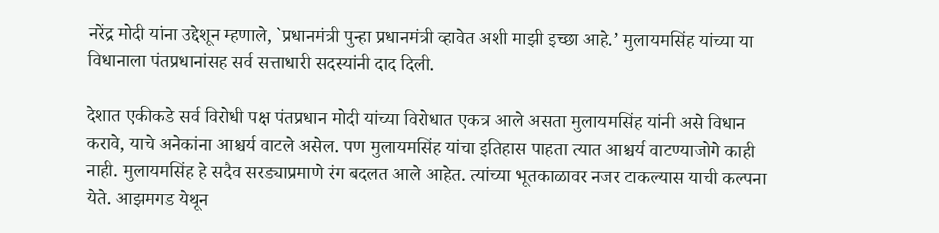नरेंद्र मोदी यांना उद्देशून म्हणाले, `प्रधानमंत्री पुन्हा प्रधानमंत्री व्हावेत अशी माझी इच्छा आहे.’ मुलायमसिंह यांच्या या विधानाला पंतप्रधानांसह सर्व सत्ताधारी सदस्यांनी दाद दिली.

देशात एकीकडे सर्व विरोधी पक्ष पंतप्रधान मोदी यांच्या विरोधात एकत्र आले असता मुलायमसिंह यांनी असे विधान करावे, याचे अनेकांना आश्चर्य वाटले असेल. पण मुलायमसिंह यांचा इतिहास पाहता त्यात आश्चर्य वाटण्याजोगे काही नाही. मुलायमसिंह हे सदैव सरड्याप्रमाणे रंग बदलत आले आहेत. त्यांच्या भूतकाळावर नजर टाकल्यास याची कल्पना येते. आझमगड येथून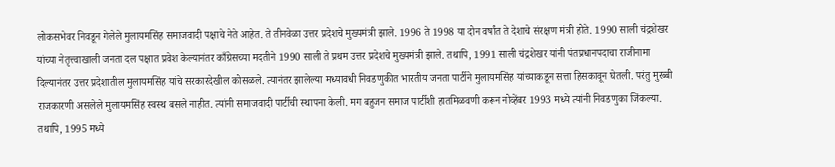लोकसभेवर निवडून गेलेले मुलायमसिंह समाजवादी पक्षाचे नेते आहेत. ते तीनवेळा उत्तर प्रदेशचे मुख्यमंत्री झाले. 1996 ते 1998 या दोन वर्षांत ते देशाचे संरक्षण मंत्री होते. 1990 साली चंद्रशेखर यांच्या नेतृत्त्वाखाली जनता दल पक्षात प्रवेश केल्यानंतर काँग्रेसच्या मदतीने 1990 साली ते प्रथम उत्तर प्रदेशचे मुख्यमंत्री झाले. तथापि, 1991 साली चंद्रशेखर यांनी पंतप्रधानपदाचा राजीनामा दिल्यानंतर उत्तर प्रदेशातील मुलायमसिंह यांचे सरकारदेखील कोसळले. त्यानंतर झालेल्या मध्यावधी निवडणुकीत भारतीय जनता पार्टीने मुलायमसिंह यांच्याकडून सत्ता हिसकावून घेतली. परंतु मुरब्बी राजकारणी असलेले मुलायमसिंह स्वस्थ बसले नाहीत. त्यांनी समाजवादी पार्टीची स्थापना केली. मग बहुजन समाज पार्टीशी हातमिळवणी करून नोव्हेंबर 1993 मध्ये त्यांनी निवडणुका जिंकल्या. तथापि, 1995 मध्ये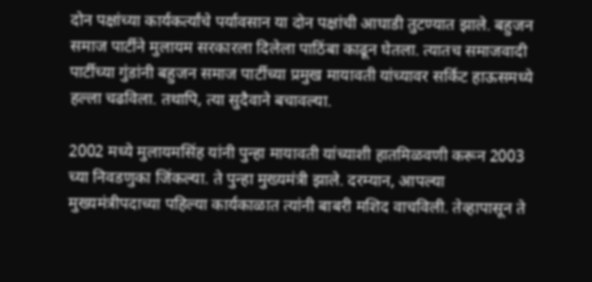दोन पक्षांच्या कार्यकर्त्यांचे पर्यावसान या दोन पक्षांची आघाडी तुटण्यात झाले. बहुजन समाज पार्टीने मुलायम सरकारला दिलेला पाठिंबा काढून घेतला. त्यातच समाजवादी पार्टीच्या गुंडांनी बहुजन समाज पार्टीच्या प्रमुख मायावती यांच्यावर सर्किट हाऊसमध्ये हल्ला चढविला. तथापि, त्या सुदैवाने बचावल्या.

2002 मध्ये मुलायमसिंह यांनी पुन्हा मायावती यांच्याशी हातमिळवणी करून 2003 च्या निवडणुका जिंकल्या. ते पुन्हा मुख्यमंत्री झाले. दरम्यान, आपल्या मुख्यमंत्रीपदाच्या पहिल्या कार्यकाळात त्यांनी बाबरी मशिद वाचविली. तेव्हापासून ते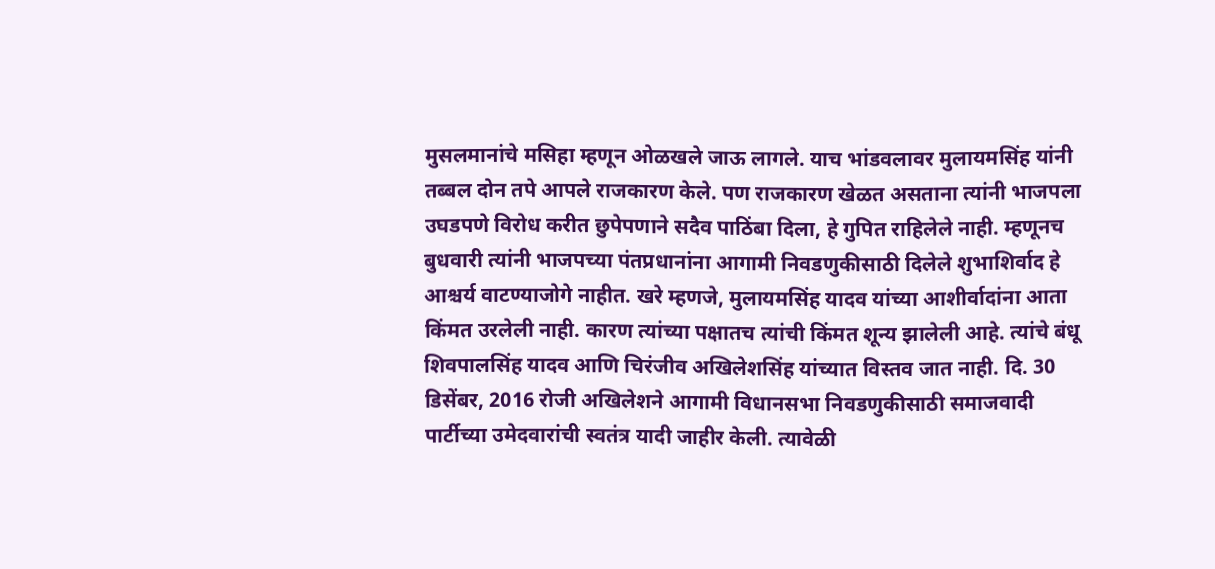मुसलमानांचे मसिहा म्हणून ओळखले जाऊ लागले. याच भांडवलावर मुलायमसिंह यांनी तब्बल दोन तपे आपले राजकारण केले. पण राजकारण खेळत असताना त्यांनी भाजपला उघडपणे विरोध करीत छुपेपणाने सदैव पाठिंबा दिला, हे गुपित राहिलेले नाही. म्हणूनच बुधवारी त्यांनी भाजपच्या पंतप्रधानांना आगामी निवडणुकीसाठी दिलेले शुभाशिर्वाद हे आश्चर्य वाटण्याजोगे नाहीत. खरे म्हणजे, मुलायमसिंह यादव यांच्या आशीर्वादांना आता किंमत उरलेली नाही. कारण त्यांच्या पक्षातच त्यांची किंमत शून्य झालेली आहे. त्यांचे बंधू शिवपालसिंह यादव आणि चिरंजीव अखिलेशसिंह यांच्यात विस्तव जात नाही. दि. 30 डिसेंबर, 2016 रोजी अखिलेशने आगामी विधानसभा निवडणुकीसाठी समाजवादी पार्टीच्या उमेदवारांची स्वतंत्र यादी जाहीर केली. त्यावेळी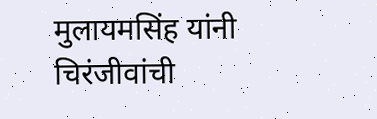मुलायमसिंह यांनी चिरंजीवांची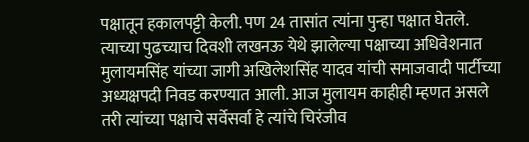पक्षातून हकालपट्टी केली. पण 24 तासांत त्यांना पुन्हा पक्षात घेतले. त्याच्या पुढच्याच दिवशी लखनऊ येथे झालेल्या पक्षाच्या अधिवेशनात मुलायमसिंह यांच्या जागी अखिलेशसिंह यादव यांची समाजवादी पार्टीच्या अध्यक्षपदी निवड करण्यात आली. आज मुलायम काहीही म्हणत असले तरी त्यांच्या पक्षाचे सर्वेसर्वा हे त्यांचे चिरंजीव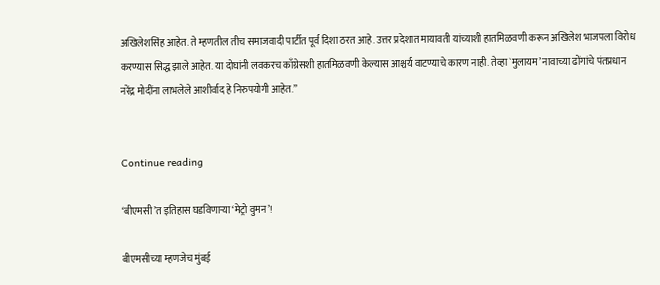अखिलेशसिंह आहेत. ते म्हणतील तीच समाजवादी पार्टीत पूर्व दिशा ठरत आहे. उत्तर प्रदेशात मायावती यांच्याशी हातमिळवणी करून अखिलेश भाजपला विरोध करण्यास सिद्ध झाले आहेत. या दोघांनी लवकरच काँग्रेसशी हातमिळवणी केल्यास आश्चर्य वाटण्याचे कारण नाही. तेव्हा `मुलायम’ नावाच्या ढोंगांचे पंतप्रधान नरेंद्र मोदींना लाभलेले आशीर्वाद हे निरुपयोगी आहेत.”


Continue reading

‘बीएमसी’त इतिहास घडविणाऱ्या ‘मेट्रो वुमन’!

बीएमसीच्या म्हणजेच मुंबई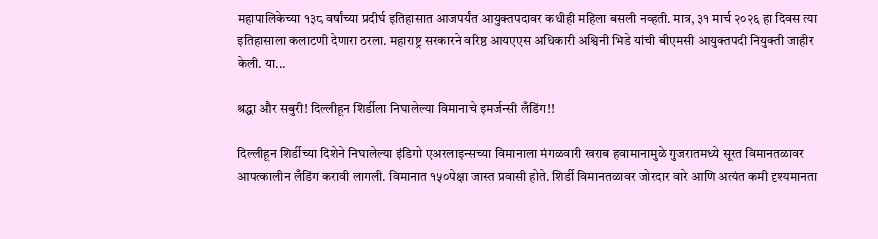महापालिकेच्या १३८ वर्षांच्या प्रदीर्घ इतिहासात आजपर्यंत आयुक्तपदावर कधीही महिला बसली नव्हती. मात्र, ३१ मार्च २०२६ हा दिवस त्या इतिहासाला कलाटणी देणारा ठरला. महाराष्ट्र सरकारने वरिष्ठ आयएएस अधिकारी अश्विनी भिडे यांची बीएमसी आयुक्तपदी नियुक्ती जाहीर केली. या...

श्रद्धा और सबुरी! दिल्लीहून शिर्डीला निघालेल्या विमानाचे इमर्जन्सी लँडिंग!!

दिल्लीहून शिर्डीच्या दिशेने निघालेल्या इंडिगो एअरलाइन्सच्या विमानाला मंगळवारी खराब हवामानामुळे गुजरातमध्ये सूरत विमानतळावर आपत्कालीन लँडिंग करावी लागली. विमानात १५०पेक्षा जास्त प्रवासी होते. शिर्डी विमानतळावर जोरदार वारे आणि अत्यंत कमी दृश्यमानता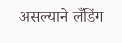असल्याने लँडिंग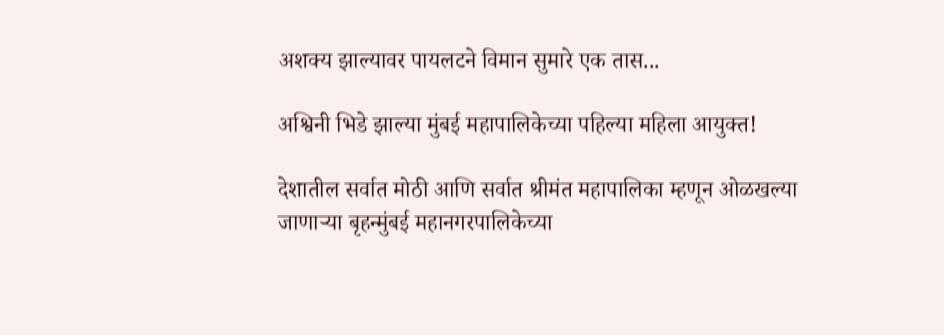अशक्य झाल्यावर पायलटने विमान सुमारे एक तास...

अश्विनी भिडे झाल्या मुंबई महापालिकेच्या पहिल्या महिला आयुक्त!

देशातील सर्वात मोठी आणि सर्वात श्रीमंत महापालिका म्हणून ओळखल्या जाणाऱ्या बृहन्मुंबई महानगरपालिकेच्या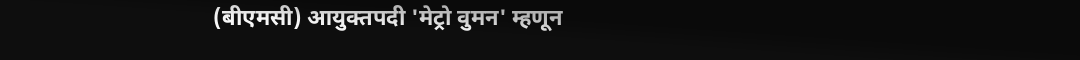(बीएमसी) आयुक्तपदी 'मेट्रो वुमन' म्हणून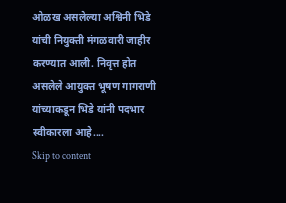ओळख असलेल्या अश्विनी भिडे यांची नियुक्ती मंगळवारी जाहीर करण्यात आली. निवृत्त होत असलेले आयुक्त भूषण गागराणी यांच्याकडून भिडे यांनी पदभार स्वीकारला आहे....
Skip to content